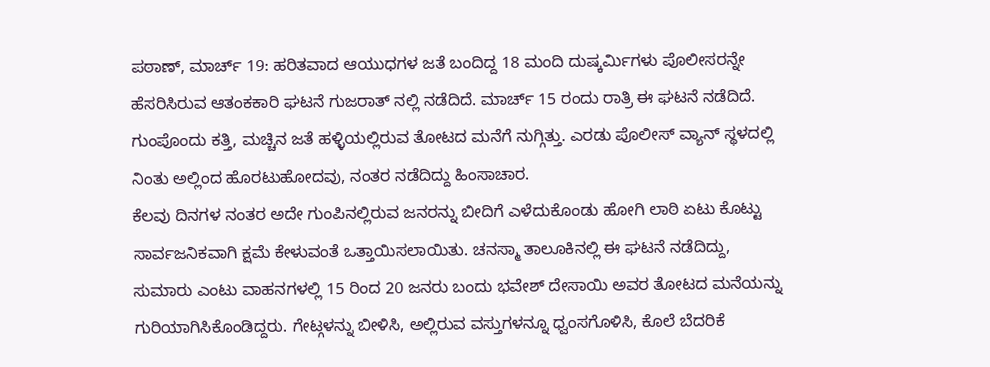ಪಠಾಣ್, ಮಾರ್ಚ್ 19: ಹರಿತವಾದ ಆಯುಧಗಳ ಜತೆ ಬಂದಿದ್ದ 18 ಮಂದಿ ದುಷ್ಕರ್ಮಿಗಳು ಪೊಲೀಸರನ್ನೇ ಹೆಸರಿಸಿರುವ ಆತಂಕಕಾರಿ ಘಟನೆ ಗುಜರಾತ್ ನಲ್ಲಿ ನಡೆದಿದೆ. ಮಾರ್ಚ್ 15 ರಂದು ರಾತ್ರಿ ಈ ಘಟನೆ ನಡೆದಿದೆ. ಗುಂಪೊಂದು ಕತ್ತಿ, ಮಚ್ಚಿನ ಜತೆ ಹಳ್ಳಿಯಲ್ಲಿರುವ ತೋಟದ ಮನೆಗೆ ನುಗ್ಗಿತ್ತು. ಎರಡು ಪೊಲೀಸ್ ವ್ಯಾನ್ ಸ್ಥಳದಲ್ಲಿ ನಿಂತು ಅಲ್ಲಿಂದ ಹೊರಟುಹೋದವು, ನಂತರ ನಡೆದಿದ್ದು ಹಿಂಸಾಚಾರ.
ಕೆಲವು ದಿನಗಳ ನಂತರ ಅದೇ ಗುಂಪಿನಲ್ಲಿರುವ ಜನರನ್ನು ಬೀದಿಗೆ ಎಳೆದುಕೊಂಡು ಹೋಗಿ ಲಾಠಿ ಏಟು ಕೊಟ್ಟು ಸಾರ್ವಜನಿಕವಾಗಿ ಕ್ಷಮೆ ಕೇಳುವಂತೆ ಒತ್ತಾಯಿಸಲಾಯಿತು. ಚನಸ್ಮಾ ತಾಲೂಕಿನಲ್ಲಿ ಈ ಘಟನೆ ನಡೆದಿದ್ದು, ಸುಮಾರು ಎಂಟು ವಾಹನಗಳಲ್ಲಿ 15 ರಿಂದ 20 ಜನರು ಬಂದು ಭವೇಶ್ ದೇಸಾಯಿ ಅವರ ತೋಟದ ಮನೆಯನ್ನು ಗುರಿಯಾಗಿಸಿಕೊಂಡಿದ್ದರು. ಗೇಟ್ಗಳನ್ನು ಬೀಳಿಸಿ, ಅಲ್ಲಿರುವ ವಸ್ತುಗಳನ್ನೂ ಧ್ವಂಸಗೊಳಿಸಿ, ಕೊಲೆ ಬೆದರಿಕೆ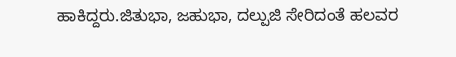ಹಾಕಿದ್ದರು.ಜಿತುಭಾ, ಜಹುಭಾ, ದಲ್ಪುಜಿ ಸೇರಿದಂತೆ ಹಲವರ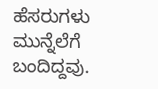ಹೆಸರುಗಳು ಮುನ್ನೆಲೆಗೆ ಬಂದಿದ್ದವು.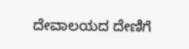ದೇವಾಲಯದ ದೇಣಿಗೆ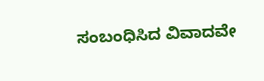ಸಂಬಂಧಿಸಿದ ವಿವಾದವೇ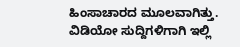ಹಿಂಸಾಚಾರದ ಮೂಲವಾಗಿತ್ತು.
ವಿಡಿಯೋ ಸುದ್ದಿಗಳಿಗಾಗಿ ಇಲ್ಲಿ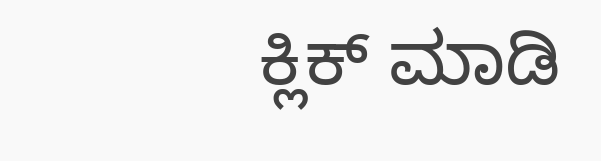ಕ್ಲಿಕ್ ಮಾಡಿ